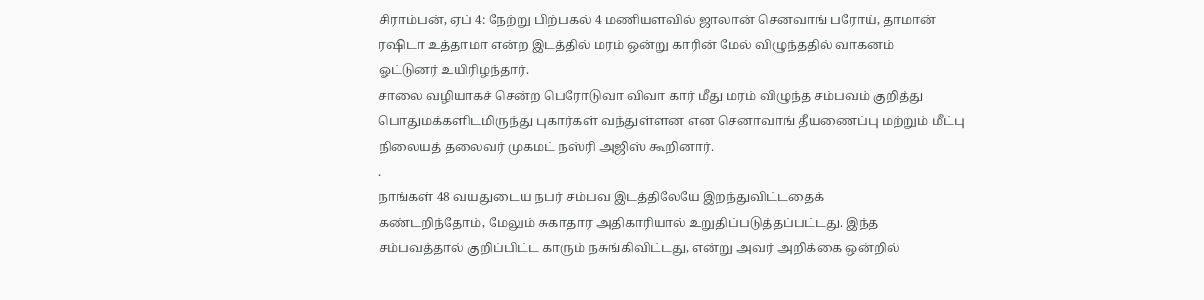சிராம்பன், ஏப் 4: நேற்று பிற்பகல் 4 மணியளவில் ஜாலான் செனவாங் பரோய், தாமான்
ரஷிடா உத்தாமா என்ற இடத்தில் மரம் ஒன்று காரின் மேல் விழுந்ததில் வாகனம்
ஓட்டுனர் உயிரிழந்தார்.
சாலை வழியாகச் சென்ற பெரோடுவா விவா கார் மீது மரம் விழுந்த சம்பவம் குறித்து
பொதுமக்களிடமிருந்து புகார்கள் வந்துள்ளன என செனாவாங் தீயணைப்பு மற்றும் மீட்பு
நிலையத் தலைவர் முகமட் நஸ்ரி அஜிஸ் கூறினார்.
.
நாங்கள் 48 வயதுடைய நபர் சம்பவ இடத்திலேயே இறந்துவிட்டதைக்
கண்டறிந்தோம், மேலும் சுகாதார அதிகாரியால் உறுதிப்படுத்தப்பட்டது. இந்த
சம்பவத்தால் குறிப்பிட்ட காரும் நசுங்கிவிட்டது, என்று அவர் அறிக்கை ஒன்றில்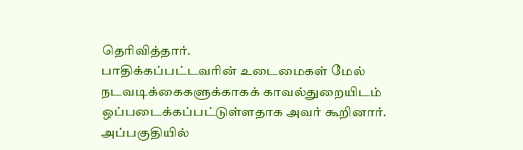தெரிவித்தார்.
பாதிக்கப்பட்டவரின் உடைமைகள் மேல் நடவடிக்கைகளுக்காகக் காவல்துறையிடம்
ஒப்படைக்கப்பட்டுள்ளதாக அவர் கூறினார்.
அப்பகுதியில்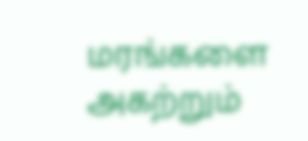மரங்களை அகற்றும்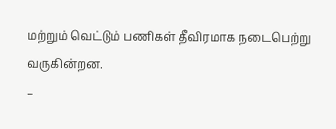மற்றும் வெட்டும் பணிகள் தீவிரமாக நடைபெற்று
வருகின்றன.
–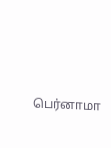பெர்னாமா